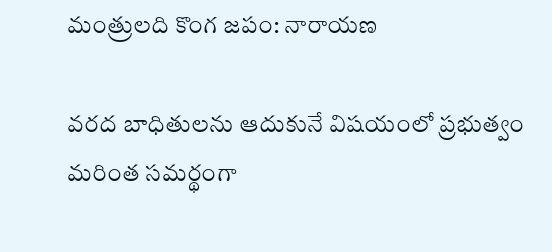మంత్రులది కొంగ జపం: నారాయణ

వరద బాధితులను ఆదుకునే విషయంలో ప్రభుత్వం మరింత సమర్థంగా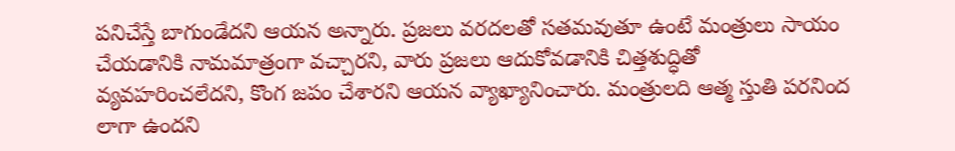పనిచేస్తే బాగుండేదని ఆయన అన్నారు. ప్రజలు వరదలతో సతమవుతూ ఉంటే మంత్రులు సాయం చేయడానికి నామమాత్రంగా వచ్చారని, వారు ప్రజలు ఆదుకోవడానికి చిత్తశుద్ధితో వ్యవహరించలేదని, కొంగ జపం చేశారని ఆయన వ్యాఖ్యానించారు. మంత్రులది ఆత్మ స్తుతి పరనింద లాగా ఉందని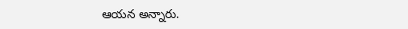ఆయన అన్నారు.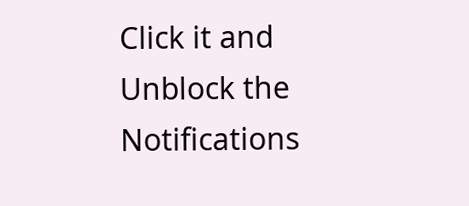Click it and Unblock the Notifications